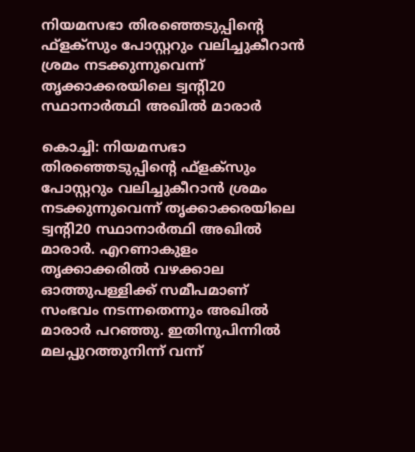നിയമസഭാ തിരഞ്ഞെടുപ്പിന്റെ ഫ്ളക്‌സും പോസ്റ്ററും വലിച്ചുകീറാൻ ശ്രമം നടക്കുന്നുവെന്ന് തൃക്കാക്കരയിലെ ട്വന്റി20 സ്ഥാനാർത്ഥി അഖിൽ മാരാർ

കൊച്ചി: നിയമസഭാ തിരഞ്ഞെടുപ്പിന്റെ ഫ്ളക്‌സും പോസ്റ്ററും വലിച്ചുകീറാൻ ശ്രമം നടക്കുന്നുവെന്ന് തൃക്കാക്കരയിലെ ട്വന്റി20 സ്ഥാനാർത്ഥി അഖിൽ മാരാർ. എറണാകുളം തൃക്കാക്കരിൽ വഴക്കാല ഓത്തുപള്ളിക്ക് സമീപമാണ് സംഭവം നടന്നതെന്നും അഖിൽ മാരാർ പറഞ്ഞു. ഇതിനുപിന്നിൽ മലപ്പുറത്തുനിന്ന് വന്ന്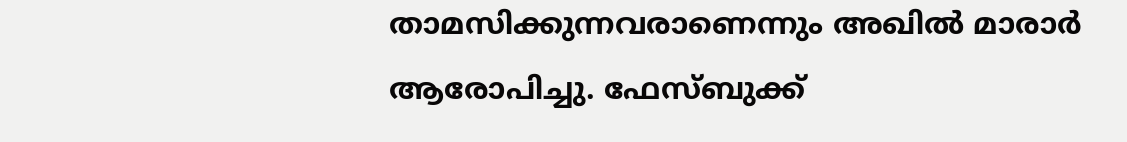താമസിക്കുന്നവരാണെന്നും അഖിൽ മാരാർ ആരോപിച്ചു. ഫേസ്‌ബുക്ക്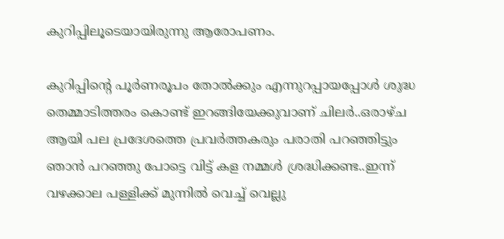കുറിപ്പിലൂടെയായിരുന്നു ആരോപണം.

കുറിപ്പിന്റെ പൂർണരൂപം തോൽക്കും എന്നുറപ്പായപ്പോൾ ശുദ്ധ തെമ്മാടിത്തരം കൊണ്ട് ഇറങ്ങിയേക്കുവാണ് ചിലർ..ഒരാഴ്ച ആയി പല പ്രദേശത്തെ പ്രവർത്തകരും പരാതി പറഞ്ഞിട്ടും ഞാൻ പറഞ്ഞു പോട്ടെ വിട്ട് കള നമ്മൾ ശ്രദ്ധിക്കണ്ട..ഇന്ന് വഴക്കാല പള്ളിക്ക് മുന്നിൽ വെച്ച് വെല്ലു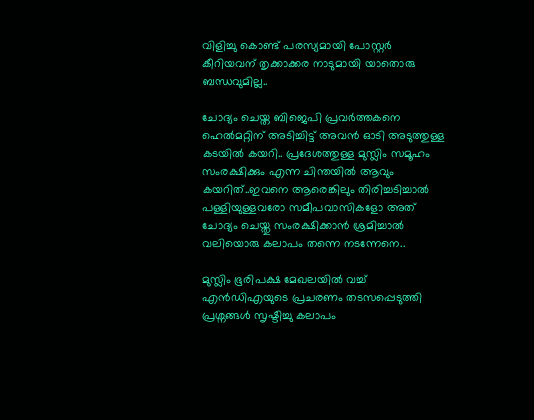വിളിച്ചു കൊണ്ട് പരസ്യമായി പോസ്റ്റർ കീറിയവന് തൃക്കാക്കര നാടുമായി യാതൊരു ബന്ധവുമില്ല..

ചോദ്യം ചെയ്ത ബിജെപി പ്രവർത്തകനെ ഹെൽമറ്റിന് അടിച്ചിട്ട് അവൻ ഓടി അടുത്തുള്ള കടയിൽ കയറി.. പ്രദേശത്തുള്ള മുസ്ലിം സമൂഹം സംരക്ഷിക്കും എന്ന ചിന്തയിൽ ആവും കയറിത്..ഇവനെ ആരെങ്കിലും തിരിച്ചടിച്ചാൽ പള്ളിയുള്ളവരോ സമീപവാസികളോ അത് ചോദ്യം ചെയ്തു സംരക്ഷിക്കാൻ ശ്രമിച്ചാൽ വലിയൊരു കലാപം തന്നെ നടന്നേനെ..

മുസ്ലിം ഭൂരിപക്ഷ മേഖലയിൽ വച്ച് എൻഡിഎയുടെ പ്രചരണം തടസപ്പെടുത്തി പ്രശ്നങ്ങൾ സൃഷ്ടിച്ചു കലാപം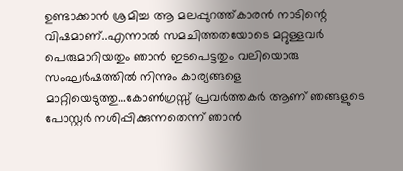ഉണ്ടാക്കാൻ ശ്രമിച്ച ആ മലപ്പുറത്ത്‌കാരൻ നാടിന്റെ വിഷമാണ്..എന്നാൽ സമചിത്തതയോടെ മറ്റുള്ളവർ പെരുമാറിയതും ഞാൻ ഇടപെട്ടതും വലിയൊരു സംഘർഷത്തിൽ നിന്നും കാര്യങ്ങളെ മാറ്റിയെടുത്തു…കോൺഗ്രസ്സ് പ്രവർത്തകർ ആണ് ഞങ്ങളുടെ പോസ്റ്റർ നശിപ്പിക്കുന്നതെന്ന് ഞാൻ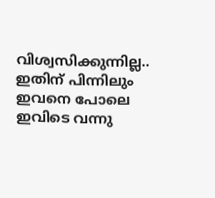വിശ്വസിക്കുന്നില്ല.. ഇതിന് പിന്നിലും ഇവനെ പോലെ ഇവിടെ വന്നു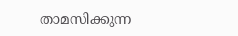താമസിക്കുന്ന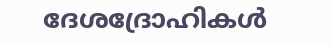ദേശദ്രോഹികൾ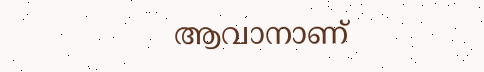ആവാനാണ്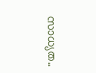സാധ്യത..